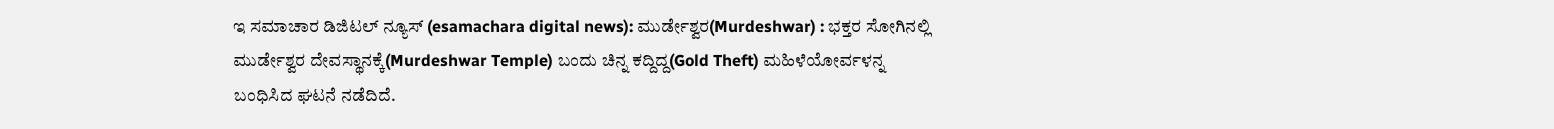ಇ ಸಮಾಚಾರ ಡಿಜಿಟಲ್ ನ್ಯೂಸ್ (esamachara digital news): ಮುರ್ಡೇಶ್ವರ(Murdeshwar) : ಭಕ್ತರ ಸೋಗಿನಲ್ಲಿ ಮುರ್ಡೇಶ್ವರ ದೇವಸ್ಥಾನಕ್ಕೆ(Murdeshwar Temple) ಬಂದು ಚಿನ್ನ ಕದ್ದಿದ್ದ(Gold Theft) ಮಹಿಳೆಯೋರ್ವಳನ್ನ ಬಂಧಿಸಿದ ಘಟನೆ ನಡೆದಿದೆ.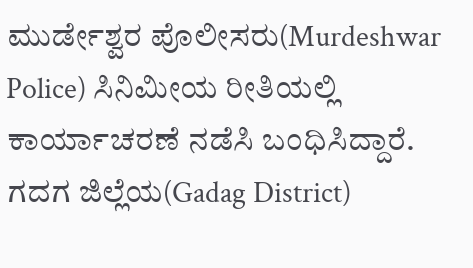ಮುರ್ಡೇಶ್ವರ ಪೊಲೀಸರು(Murdeshwar Police) ಸಿನಿಮೀಯ ರೀತಿಯಲ್ಲಿ ಕಾರ್ಯಾಚರಣೆ ನಡೆಸಿ ಬಂಧಿಸಿದ್ದಾರೆ. ಗದಗ ಜಿಲ್ಲೆಯ(Gadag District)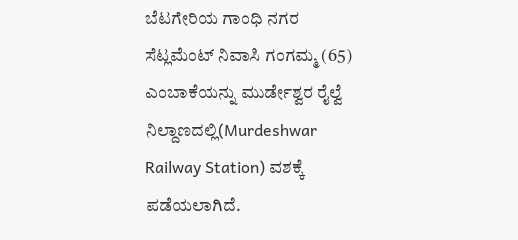ಬೆಟಗೇರಿಯ ಗಾಂಧಿ ನಗರ ಸೆಟ್ಲಮೆಂಟ್ ನಿವಾಸಿ ಗಂಗಮ್ಮ (65) ಎಂಬಾಕೆಯನ್ನು ಮುರ್ಡೇಶ್ವರ ರೈಲ್ವೆ ನಿಲ್ದಾಣದಲ್ಲಿ(Murdeshwar Railway Station) ವಶಕ್ಕೆ ಪಡೆಯಲಾಗಿದೆ.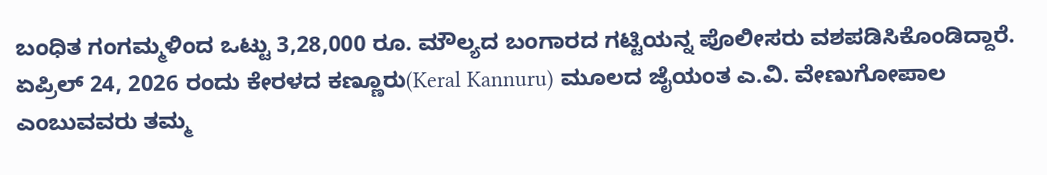ಬಂಧಿತ ಗಂಗಮ್ಮಳಿಂದ ಒಟ್ಟು 3,28,000 ರೂ. ಮೌಲ್ಯದ ಬಂಗಾರದ ಗಟ್ಟಿಯನ್ನ ಪೊಲೀಸರು ವಶಪಡಿಸಿಕೊಂಡಿದ್ದಾರೆ. ಏಪ್ರಿಲ್ 24, 2026 ರಂದು ಕೇರಳದ ಕಣ್ಣೂರು(Keral Kannuru) ಮೂಲದ ಜೈಯಂತ ಎ.ವಿ. ವೇಣುಗೋಪಾಲ ಎಂಬುವವರು ತಮ್ಮ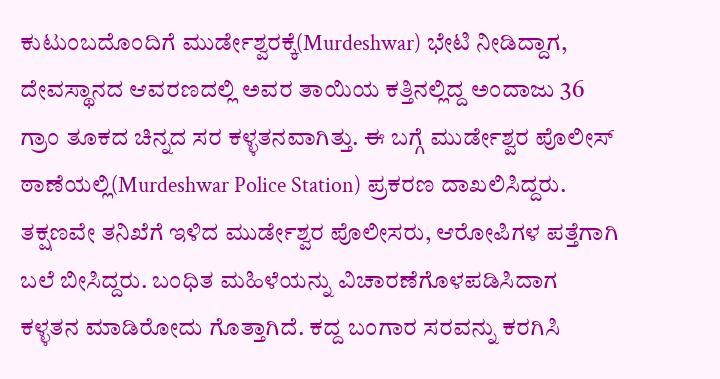ಕುಟುಂಬದೊಂದಿಗೆ ಮುರ್ಡೇಶ್ವರಕ್ಕೆ(Murdeshwar) ಭೇಟಿ ನೀಡಿದ್ದಾಗ, ದೇವಸ್ಥಾನದ ಆವರಣದಲ್ಲಿ ಅವರ ತಾಯಿಯ ಕತ್ತಿನಲ್ಲಿದ್ದ ಅಂದಾಜು 36 ಗ್ರಾಂ ತೂಕದ ಚಿನ್ನದ ಸರ ಕಳ್ಳತನವಾಗಿತ್ತು. ಈ ಬಗ್ಗೆ ಮುರ್ಡೇಶ್ವರ ಪೊಲೀಸ್ ಠಾಣೆಯಲ್ಲಿ(Murdeshwar Police Station) ಪ್ರಕರಣ ದಾಖಲಿಸಿದ್ದರು.
ತಕ್ಷಣವೇ ತನಿಖೆಗೆ ಇಳಿದ ಮುರ್ಡೇಶ್ವರ ಪೊಲೀಸರು, ಆರೋಪಿಗಳ ಪತ್ತೆಗಾಗಿ ಬಲೆ ಬೀಸಿದ್ದರು. ಬಂಧಿತ ಮಹಿಳೆಯನ್ನು ವಿಚಾರಣೆಗೊಳಪಡಿಸಿದಾಗ ಕಳ್ಳತನ ಮಾಡಿರೋದು ಗೊತ್ತಾಗಿದೆ. ಕದ್ದ ಬಂಗಾರ ಸರವನ್ನು ಕರಗಿಸಿ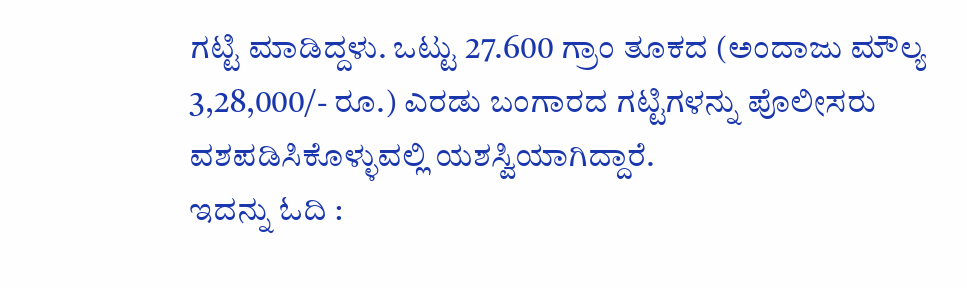ಗಟ್ಟಿ ಮಾಡಿದ್ದಳು. ಒಟ್ಟು 27.600 ಗ್ರಾಂ ತೂಕದ (ಅಂದಾಜು ಮೌಲ್ಯ 3,28,000/- ರೂ.) ಎರಡು ಬಂಗಾರದ ಗಟ್ಟಿಗಳನ್ನು ಪೊಲೀಸರು ವಶಪಡಿಸಿಕೊಳ್ಳುವಲ್ಲಿ ಯಶಸ್ವಿಯಾಗಿದ್ದಾರೆ.
ಇದನ್ನು ಓದಿ :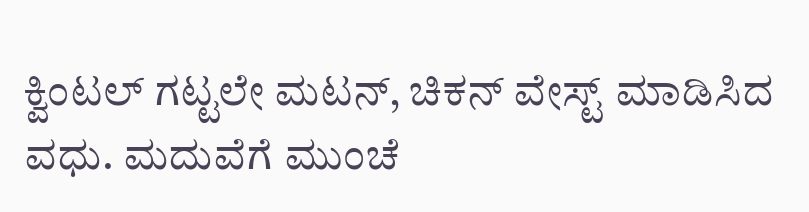ಕ್ವಿಂಟಲ್ ಗಟ್ಟಲೇ ಮಟನ್, ಚಿಕನ್ ವೇಸ್ಟ್ ಮಾಡಿಸಿದ ವಧು. ಮದುವೆಗೆ ಮುಂಚೆ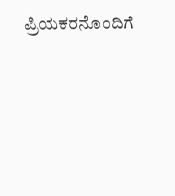ಪ್ರಿಯಕರನೊಂದಿಗೆ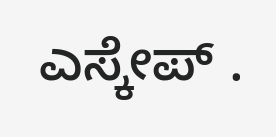ಎಸ್ಕೇಪ್ .